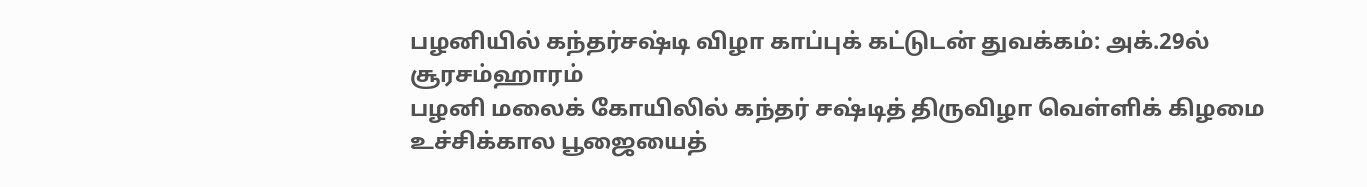பழனியில் கந்தர்சஷ்டி விழா காப்புக் கட்டுடன் துவக்கம்: அக்.29ல் சூரசம்ஹாரம்
பழனி மலைக் கோயிலில் கந்தர் சஷ்டித் திருவிழா வெள்ளிக் கிழமை உச்சிக்கால பூஜையைத்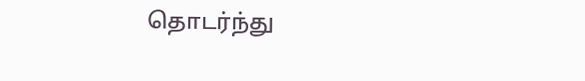தொடர்ந்து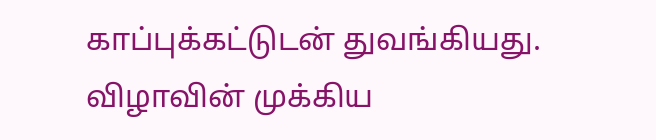காப்புக்கட்டுடன் துவங்கியது. விழாவின் முக்கிய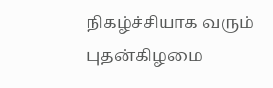நிகழ்ச்சியாக வரும் புதன்கிழமை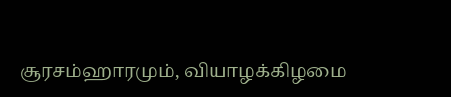சூரசம்ஹாரமும், வியாழக்கிழமை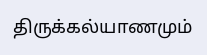திருக்கல்யாணமும்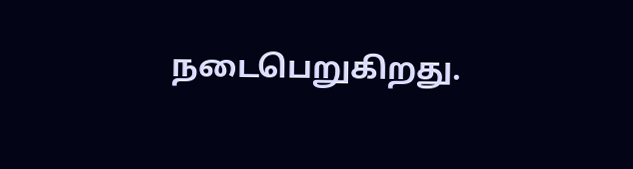நடைபெறுகிறது.